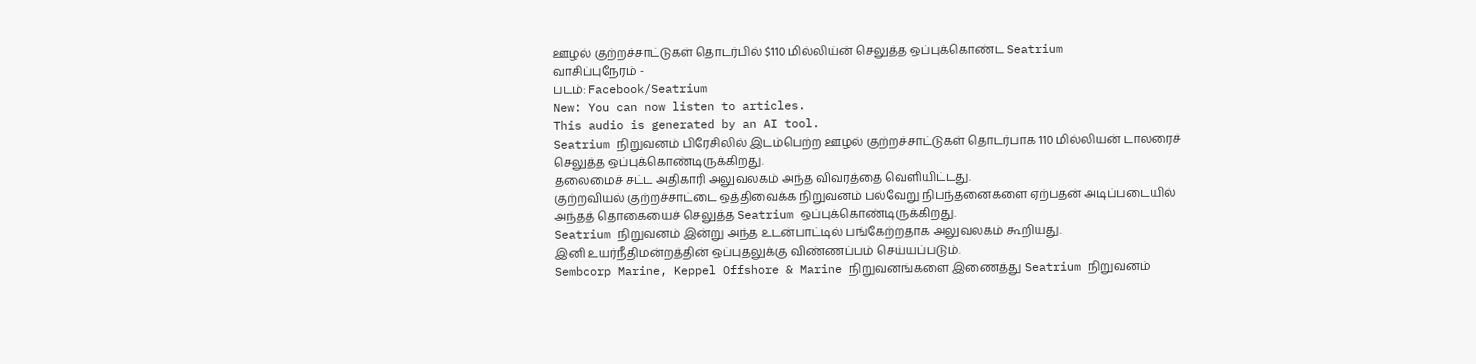ஊழல் குற்றச்சாட்டுகள் தொடர்பில் $110 மில்லிய்ன் செலுத்த ஒப்புக்கொண்ட Seatrium
வாசிப்புநேரம் -
படம்: Facebook/Seatrium
New: You can now listen to articles.
This audio is generated by an AI tool.
Seatrium நிறுவனம் பிரேசிலில் இடம்பெற்ற ஊழல் குற்றச்சாட்டுகள் தொடர்பாக 110 மில்லியன் டாலரைச் செலுத்த ஒப்புக்கொண்டிருக்கிறது.
தலைமைச் சட்ட அதிகாரி அலுவலகம் அந்த விவரத்தை வெளியிட்டது.
குற்றவியல் குற்றச்சாட்டை ஒத்திவைக்க நிறுவனம் பல்வேறு நிபந்தனைகளை ஏற்பதன் அடிப்படையில் அந்தத் தொகையைச் செலுத்த Seatrium ஒப்புக்கொண்டிருக்கிறது.
Seatrium நிறுவனம் இன்று அந்த உடன்பாட்டில் பங்கேற்றதாக அலுவலகம் கூறியது.
இனி உயர்நீதிமன்றத்தின் ஒப்புதலுக்கு விண்ணப்பம் செய்யப்படும்.
Sembcorp Marine, Keppel Offshore & Marine நிறுவனங்களை இணைத்து Seatrium நிறுவனம்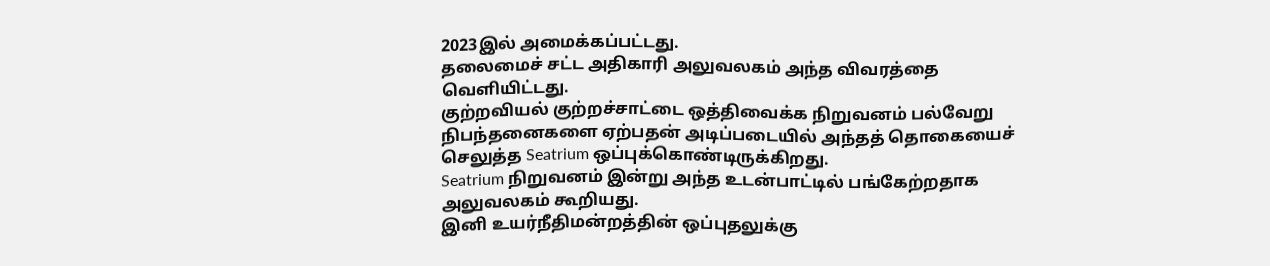2023இல் அமைக்கப்பட்டது.
தலைமைச் சட்ட அதிகாரி அலுவலகம் அந்த விவரத்தை வெளியிட்டது.
குற்றவியல் குற்றச்சாட்டை ஒத்திவைக்க நிறுவனம் பல்வேறு நிபந்தனைகளை ஏற்பதன் அடிப்படையில் அந்தத் தொகையைச் செலுத்த Seatrium ஒப்புக்கொண்டிருக்கிறது.
Seatrium நிறுவனம் இன்று அந்த உடன்பாட்டில் பங்கேற்றதாக அலுவலகம் கூறியது.
இனி உயர்நீதிமன்றத்தின் ஒப்புதலுக்கு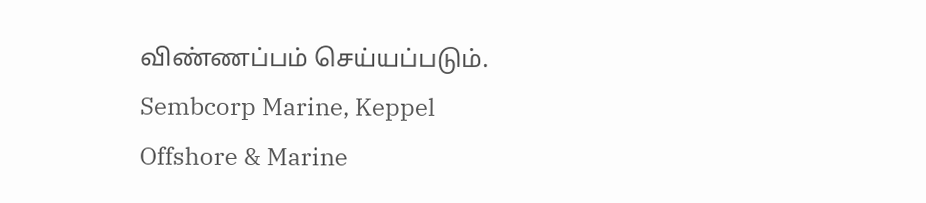விண்ணப்பம் செய்யப்படும்.
Sembcorp Marine, Keppel Offshore & Marine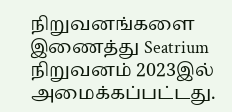நிறுவனங்களை இணைத்து Seatrium நிறுவனம் 2023இல் அமைக்கப்பட்டது.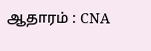ஆதாரம் : CNA